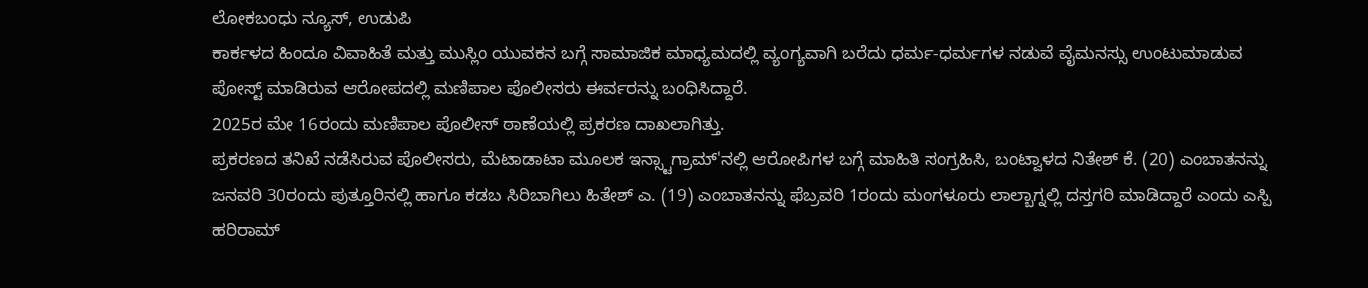ಲೋಕಬಂಧು ನ್ಯೂಸ್, ಉಡುಪಿ
ಕಾರ್ಕಳದ ಹಿಂದೂ ವಿವಾಹಿತೆ ಮತ್ತು ಮುಸ್ಲಿಂ ಯುವಕನ ಬಗ್ಗೆ ಸಾಮಾಜಿಕ ಮಾಧ್ಯಮದಲ್ಲಿ ವ್ಯಂಗ್ಯವಾಗಿ ಬರೆದು ಧರ್ಮ-ಧರ್ಮಗಳ ನಡುವೆ ವೈಮನಸ್ಸು ಉಂಟುಮಾಡುವ ಪೋಸ್ಟ್ ಮಾಡಿರುವ ಆರೋಪದಲ್ಲಿ ಮಣಿಪಾಲ ಪೊಲೀಸರು ಈರ್ವರನ್ನು ಬಂಧಿಸಿದ್ದಾರೆ.
2025ರ ಮೇ 16ರಂದು ಮಣಿಪಾಲ ಪೊಲೀಸ್ ಠಾಣೆಯಲ್ಲಿ ಪ್ರಕರಣ ದಾಖಲಾಗಿತ್ತು.
ಪ್ರಕರಣದ ತನಿಖೆ ನಡೆಸಿರುವ ಪೊಲೀಸರು, ಮೆಟಾಡಾಟಾ ಮೂಲಕ ಇನ್ಸ್ಟಾಗ್ರಾಮ್'ನಲ್ಲಿ ಆರೋಪಿಗಳ ಬಗ್ಗೆ ಮಾಹಿತಿ ಸಂಗ್ರಹಿಸಿ, ಬಂಟ್ವಾಳದ ನಿತೇಶ್ ಕೆ. (20) ಎಂಬಾತನನ್ನು ಜನವರಿ 30ರಂದು ಪುತ್ತೂರಿನಲ್ಲಿ ಹಾಗೂ ಕಡಬ ಸಿರಿಬಾಗಿಲು ಹಿತೇಶ್ ಎ. (19) ಎಂಬಾತನನ್ನು ಫೆಬ್ರವರಿ 1ರಂದು ಮಂಗಳೂರು ಲಾಲ್ಬಾಗ್ನಲ್ಲಿ ದಸ್ತಗರಿ ಮಾಡಿದ್ದಾರೆ ಎಂದು ಎಸ್ಪಿ ಹರಿರಾಮ್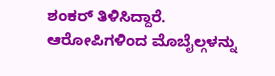ಶಂಕರ್ ತಿಳಿಸಿದ್ದಾರೆ.
ಆರೋಪಿಗಳಿಂದ ಮೊಬೈಲ್ಗಳನ್ನು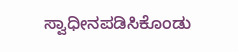ಸ್ವಾಧೀನಪಡಿಸಿಕೊಂಡು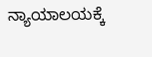ನ್ಯಾಯಾಲಯಕ್ಕೆ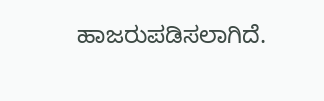ಹಾಜರುಪಡಿಸಲಾಗಿದೆ.